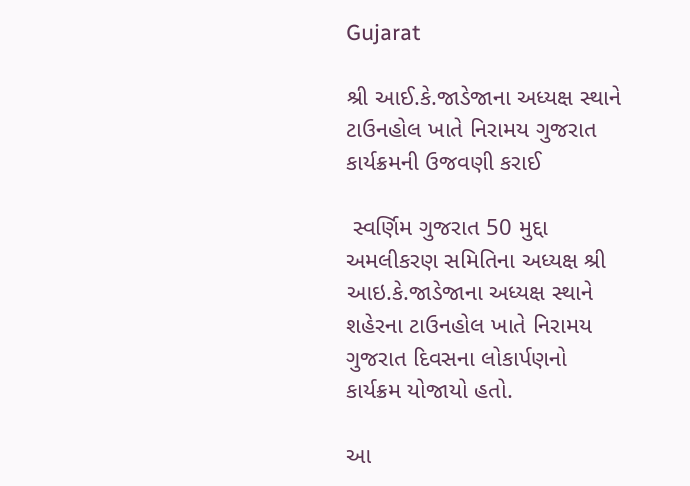Gujarat

શ્રી આઈ.કે.જાડેજાના અધ્યક્ષ સ્થાને ટાઉનહોલ ખાતે નિરામય ગુજરાત કાર્યક્રમની ઉજવણી કરાઈ

 સ્વર્ણિમ ગુજરાત 50 મુદ્દા અમલીકરણ સમિતિના અધ્યક્ષ શ્રી આઇ.કે.જાડેજાના અધ્યક્ષ સ્થાને શહેરના ટાઉનહોલ ખાતે નિરામય ગુજરાત દિવસના લોકાર્પણનો કાર્યક્રમ યોજાયો હતો.

આ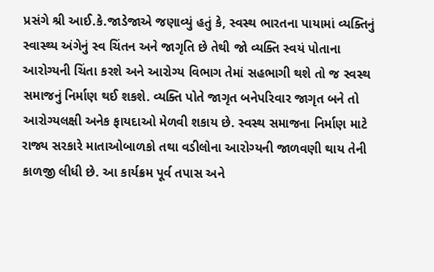પ્રસંગે શ્રી આઈ.કે.જાડેજાએ જણાવ્યું હતું કે, સ્વસ્થ ભારતના પાયામાં વ્યક્તિનું સ્વાસ્થ્ય અંગેનું સ્વ ચિંતન અને જાગૃતિ છે તેથી જો વ્યક્તિ સ્વયં પોતાના આરોગ્યની ચિંતા કરશે અને આરોગ્ય વિભાગ તેમાં સહભાગી થશે તો જ સ્વસ્થ સમાજનું નિર્માણ થઈ શકશે. વ્યક્તિ પોતે જાગૃત બનેપરિવાર જાગૃત બને તો આરોગ્યલક્ષી અનેક ફાયદાઓ મેળવી શકાય છે. સ્વસ્થ સમાજના નિર્માણ માટે રાજ્ય સરકારે માતાઓબાળકો તથા વડીલોના આરોગ્યની જાળવણી થાય તેની કાળજી લીધી છે. આ કાર્યક્રમ પૂર્વ તપાસ અને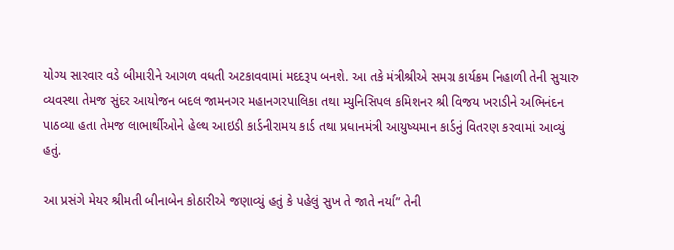યોગ્ય સારવાર વડે બીમારીને આગળ વધતી અટકાવવામાં મદદરૂપ બનશે. આ તકે મંત્રીશ્રીએ સમગ્ર કાર્યક્રમ નિહાળી તેની સુચારુ વ્યવસ્થા તેમજ સુંદર આયોજન બદલ જામનગર મહાનગરપાલિકા તથા મ્યુનિસિપલ કમિશનર શ્રી વિજય ખરાડીને અભિનંદન પાઠવ્યા હતા તેમજ લાભાર્થીઓને હેલ્થ આઇડી કાર્ડનીરામય કાર્ડ તથા પ્રધાનમંત્રી આયુષ્યમાન કાર્ડનું વિતરણ કરવામાં આવ્યું હતું.

આ પ્રસંગે મેયર શ્રીમતી બીનાબેન કોઠારીએ જણાવ્યું હતું કે પહેલું સુખ તે જાતે નર્યા” તેની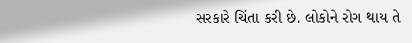સરકારે ચિંતા કરી છે. લોકોને રોગ થાય તે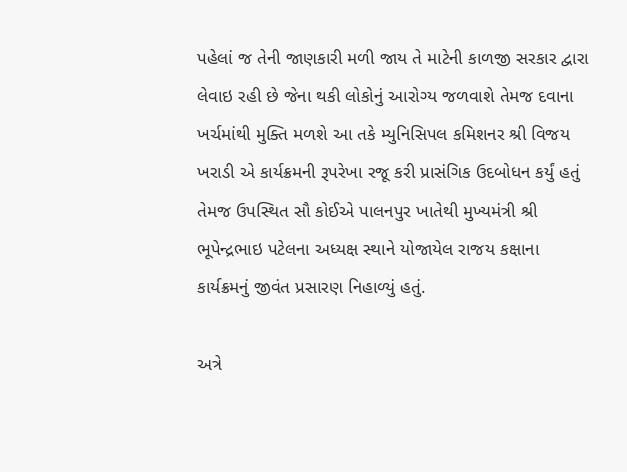પહેલાં જ તેની જાણકારી મળી જાય તે માટેની કાળજી સરકાર દ્વારા લેવાઇ રહી છે જેના થકી લોકોનું આરોગ્ય જળવાશે તેમજ દવાના ખર્ચમાંથી મુક્તિ મળશે આ તકે મ્યુનિસિપલ કમિશનર શ્રી વિજય ખરાડી એ કાર્યક્રમની રૂપરેખા રજૂ કરી પ્રાસંગિક ઉદબોધન કર્યું હતું તેમજ ઉપસ્થિત સૌ કોઈએ પાલનપુર ખાતેથી મુખ્યમંત્રી શ્રી ભૂપેન્દ્રભાઇ પટેલના અધ્યક્ષ સ્થાને યોજાયેલ રાજય કક્ષાના કાર્યક્રમનું જીવંત પ્રસારણ નિહાળ્યું હતું.

અત્રે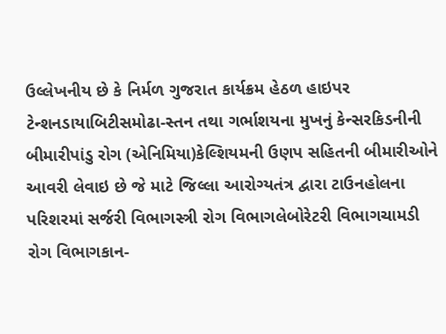ઉલ્લેખનીય છે કે નિર્મળ ગુજરાત કાર્યક્રમ હેઠળ હાઇપર ટેન્શનડાયાબિટીસમોઢા-સ્તન તથા ગર્ભાશયના મુખનું કેન્સરકિડનીની બીમારીપાંડુ રોગ (એનિમિયા)કેલ્શિયમની ઉણપ સહિતની બીમારીઓને આવરી લેવાઇ છે જે માટે જિલ્લા આરોગ્યતંત્ર દ્વારા ટાઉનહોલના પરિશરમાં સર્જરી વિભાગસ્ત્રી રોગ વિભાગલેબોરેટરી વિભાગચામડી રોગ વિભાગકાન-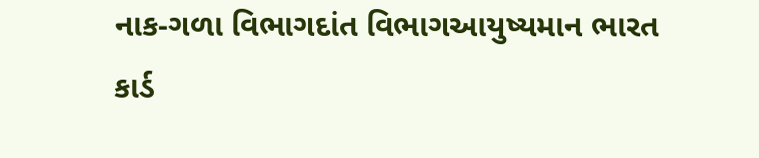નાક-ગળા વિભાગદાંત વિભાગઆયુષ્યમાન ભારત કાર્ડ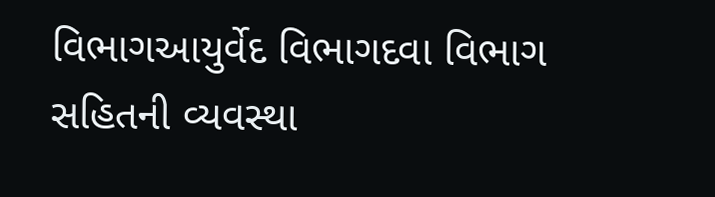વિભાગઆયુર્વેદ વિભાગદવા વિભાગ સહિતની વ્યવસ્થા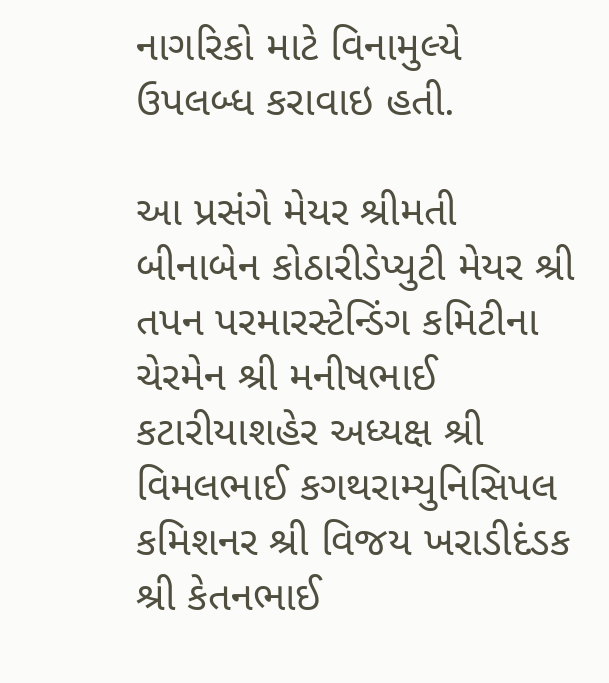નાગરિકો માટે વિનામુલ્યે ઉપલબ્ધ કરાવાઇ હતી.

આ પ્રસંગે મેયર શ્રીમતી બીનાબેન કોઠારીડેપ્યુટી મેયર શ્રી તપન પરમારસ્ટેન્ડિંગ કમિટીના ચેરમેન શ્રી મનીષભાઈ કટારીયાશહેર અધ્યક્ષ શ્રી વિમલભાઈ કગથરામ્યુનિસિપલ કમિશનર શ્રી વિજય ખરાડીદંડક શ્રી કેતનભાઈ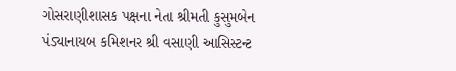ગોસરાણીશાસક પક્ષના નેતા શ્રીમતી કુસુમબેન પંડ્યાનાયબ કમિશનર શ્રી વસાણી આસિસ્ટન્ટ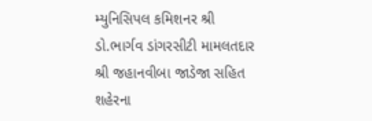મ્યુનિસિપલ કમિશનર શ્રી ડો.ભાર્ગવ ડાંગરસીટી મામલતદાર શ્રી જહાનવીબા જાડેજા સહિત શહેરના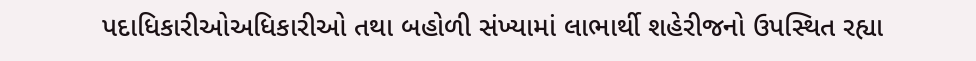પદાધિકારીઓઅધિકારીઓ તથા બહોળી સંખ્યામાં લાભાર્થી શહેરીજનો ઉપસ્થિત રહ્યા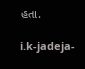હતા.

i.k-jadeja-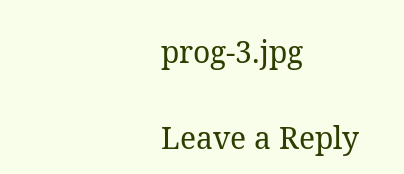prog-3.jpg

Leave a Reply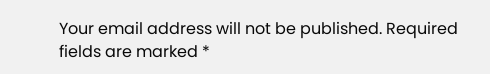Your email address will not be published. Required fields are marked *